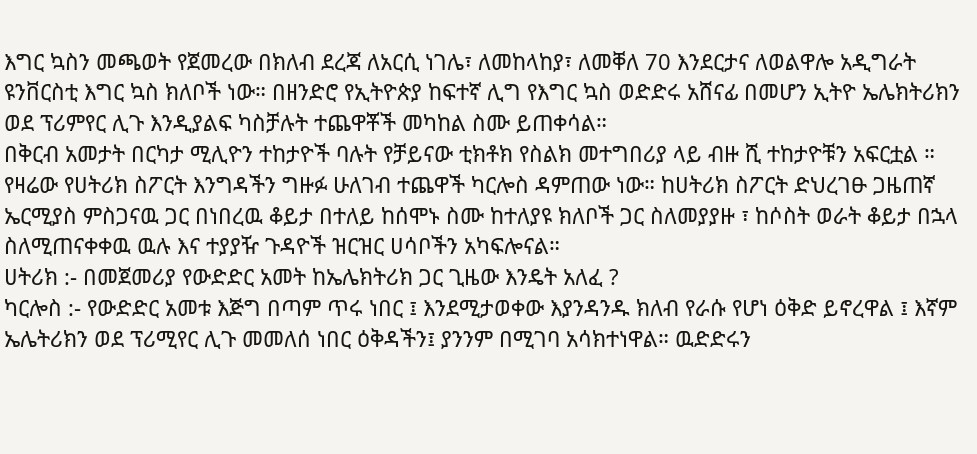እግር ኳስን መጫወት የጀመረው በክለብ ደረጃ ለአርሲ ነገሌ፣ ለመከላከያ፣ ለመቐለ 70 እንደርታና ለወልዋሎ አዲግራት ዩንቨርስቲ እግር ኳስ ክለቦች ነው። በዘንድሮ የኢትዮጵያ ከፍተኛ ሊግ የእግር ኳስ ወድድሩ አሸናፊ በመሆን ኢትዮ ኤሌክትሪክን ወደ ፕሪምየር ሊጉ እንዲያልፍ ካስቻሉት ተጨዋቾች መካከል ስሙ ይጠቀሳል።
በቅርብ አመታት በርካታ ሚሊዮን ተከታዮች ባሉት የቻይናው ቲክቶክ የስልክ መተግበሪያ ላይ ብዙ ሺ ተከታዮቹን አፍርቷል ። የዛሬው የሀትሪክ ስፖርት እንግዳችን ግዙፉ ሁለገብ ተጨዋች ካርሎስ ዳምጠው ነው። ከሀትሪክ ስፖርት ድህረገፁ ጋዜጠኛ ኤርሚያስ ምስጋናዉ ጋር በነበረዉ ቆይታ በተለይ ከሰሞኑ ስሙ ከተለያዩ ክለቦች ጋር ስለመያያዙ ፣ ከሶስት ወራት ቆይታ በኋላ ስለሚጠናቀቀዉ ዉሉ እና ተያያዥ ጉዳዮች ዝርዝር ሀሳቦችን አካፍሎናል።
ሀትሪክ :- በመጀመሪያ የውድድር አመት ከኤሌክትሪክ ጋር ጊዜው እንዴት አለፈ ?
ካርሎስ :- የውድድር አመቱ እጅግ በጣም ጥሩ ነበር ፤ እንደሚታወቀው እያንዳንዱ ክለብ የራሱ የሆነ ዕቅድ ይኖረዋል ፤ እኛም ኤሌትሪክን ወደ ፕሪሚየር ሊጉ መመለሰ ነበር ዕቅዳችን፤ ያንንም በሚገባ አሳክተነዋል። ዉድድሩን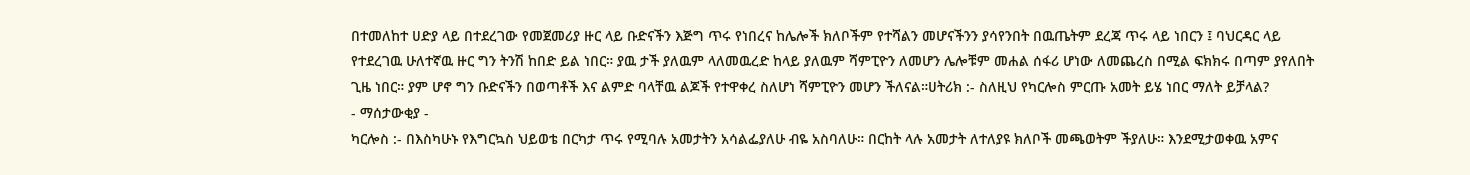በተመለከተ ሀድያ ላይ በተደረገው የመጀመሪያ ዙር ላይ ቡድናችን እጅግ ጥሩ የነበረና ከሌሎች ክለቦችም የተሻልን መሆናችንን ያሳየንበት በዉጤትም ደረጃ ጥሩ ላይ ነበርን ፤ ባህርዳር ላይ የተደረገዉ ሁለተኛዉ ዙር ግን ትንሽ ከበድ ይል ነበር። ያዉ ታች ያለዉም ላለመዉረድ ከላይ ያለዉም ሻምፒዮን ለመሆን ሌሎቹም መሐል ሰፋሪ ሆነው ለመጨረስ በሚል ፍክክሩ በጣም ያየለበት ጊዜ ነበር። ያም ሆኖ ግን ቡድናችን በወጣቶች እና ልምድ ባላቸዉ ልጆች የተዋቀረ ስለሆነ ሻምፒዮን መሆን ችለናል።ሀትሪክ :- ስለዚህ የካርሎስ ምርጡ አመት ይሄ ነበር ማለት ይቻላል?
- ማሰታውቂያ -
ካርሎስ :- በእስካሁኑ የእግርኳስ ህይወቴ በርካታ ጥሩ የሚባሉ አመታትን አሳልፌያለሁ ብዬ አስባለሁ። በርከት ላሉ አመታት ለተለያዩ ክለቦች መጫወትም ችያለሁ። እንደሚታወቀዉ አምና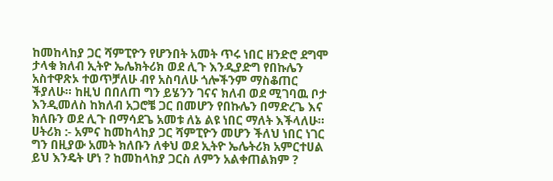ከመከላከያ ጋር ሻምፒዮን የሆንበት አመት ጥሩ ነበር ዘንድሮ ደግሞ ታላቁ ክለብ ኢትዮ ኤሌክትሪክ ወደ ሊጉ እንዲያድግ የበኩሌን አስተዋጽኦ ተወጥቻለሁ ብየ አስባለሁ ጎሎችንም ማስቆጠር ችያለሁ። ከዚህ በበለጠ ግን ይሄንን ገናና ክለብ ወደ ሚገባዉ ቦታ እንዲመለስ ከክለብ አጋሮቼ ጋር በመሆን የበኩሌን በማድረጌ እና ክለቡን ወደ ሊጉ በማሳደጌ አመቱ ለኔ ልዩ ነበር ማለት እችላለሁ።
ሀትሪክ :- አምና ከመከላከያ ጋር ሻምፒዮን መሆን ችለህ ነበር ነገር ግን በዚያው አመት ክለቡን ለቀህ ወደ ኢትዮ ኤሌትሪክ አምርተሀል ይህ እንዴት ሆነ ? ከመከላከያ ጋርስ ለምን አልቀጠልክም ?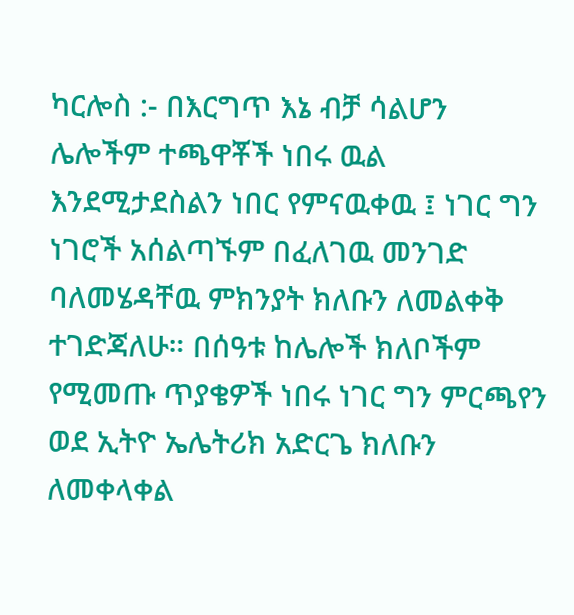ካርሎስ :- በእርግጥ እኔ ብቻ ሳልሆን ሌሎችም ተጫዋቾች ነበሩ ዉል እንደሚታደስልን ነበር የምናዉቀዉ ፤ ነገር ግን ነገሮች አሰልጣኙም በፈለገዉ መንገድ ባለመሄዳቸዉ ምክንያት ክለቡን ለመልቀቅ ተገድጃለሁ። በሰዓቱ ከሌሎች ክለቦችም የሚመጡ ጥያቄዎች ነበሩ ነገር ግን ምርጫየን ወደ ኢትዮ ኤሌትሪክ አድርጌ ክለቡን ለመቀላቀል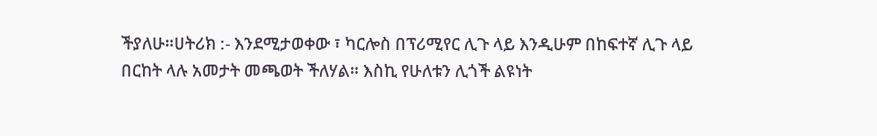ችያለሁ።ሀትሪክ :- እንደሚታወቀው ፣ ካርሎስ በፕሪሚየር ሊጉ ላይ እንዲሁም በከፍተኛ ሊጉ ላይ በርከት ላሉ አመታት መጫወት ችለሃል። እስኪ የሁለቱን ሊጎች ልዩነት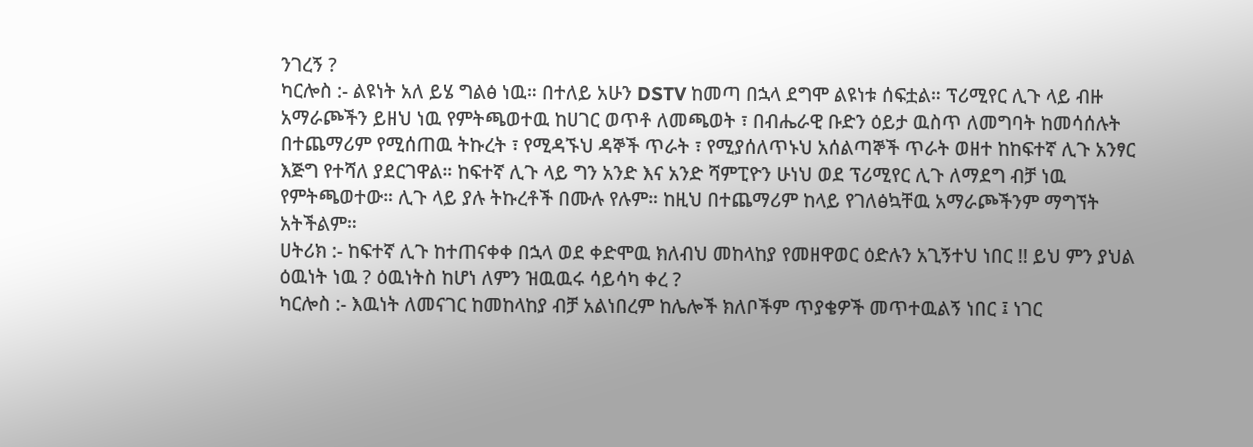ንገረኝ ?
ካርሎስ :- ልዩነት አለ ይሄ ግልፅ ነዉ። በተለይ አሁን DSTV ከመጣ በኋላ ደግሞ ልዩነቱ ሰፍቷል። ፕሪሚየር ሊጉ ላይ ብዙ አማራጮችን ይዘህ ነዉ የምትጫወተዉ ከሀገር ወጥቶ ለመጫወት ፣ በብሔራዊ ቡድን ዕይታ ዉስጥ ለመግባት ከመሳሰሉት በተጨማሪም የሚሰጠዉ ትኩረት ፣ የሚዳኙህ ዳኞች ጥራት ፣ የሚያሰለጥኑህ አሰልጣኞች ጥራት ወዘተ ከከፍተኛ ሊጉ አንፃር እጅግ የተሻለ ያደርገዋል። ከፍተኛ ሊጉ ላይ ግን አንድ እና አንድ ሻምፒዮን ሁነህ ወደ ፕሪሚየር ሊጉ ለማደግ ብቻ ነዉ የምትጫወተው። ሊጉ ላይ ያሉ ትኩረቶች በሙሉ የሉም። ከዚህ በተጨማሪም ከላይ የገለፅኳቸዉ አማራጮችንም ማግኘት አትችልም።
ሀትሪክ :- ከፍተኛ ሊጉ ከተጠናቀቀ በኋላ ወደ ቀድሞዉ ክለብህ መከላከያ የመዘዋወር ዕድሉን አጊኝተህ ነበር !! ይህ ምን ያህል ዕዉነት ነዉ ? ዕዉነትስ ከሆነ ለምን ዝዉዉሩ ሳይሳካ ቀረ ?
ካርሎስ :- እዉነት ለመናገር ከመከላከያ ብቻ አልነበረም ከሌሎች ክለቦችም ጥያቄዎች መጥተዉልኝ ነበር ፤ ነገር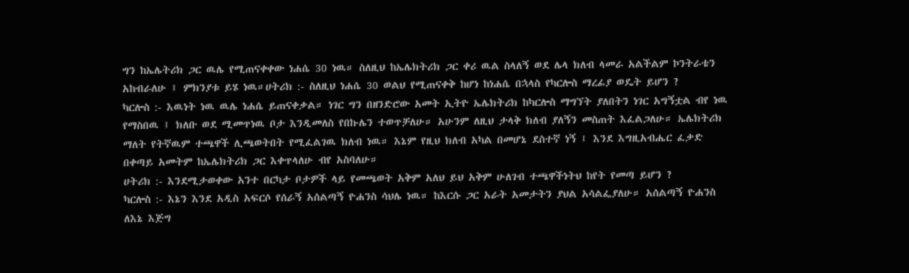ግን ከኤሌትሪክ ጋር ዉሌ የሚጠናቀቀው ነሐሴ 30 ነዉ። ስለዚህ ከኤሌክትሪክ ጋር ቀሪ ዉል ስላለኝ ወደ ሌላ ክለብ ላመራ አልችልም ኮንትራቴን አከብራለሁ ፤ ምክንያቱ ይሄ ነዉ።ሀትሪክ :- ስለዚህ ነሐሴ 30 ወልህ የሚጠናቀቅ ከሆነ ከነሐሴ በኋላስ የካርሎስ ማረፊያ ወዴት ይሆን ?
ካርሎስ :- እዉነት ነዉ ዉሌ ነሐሴ ይጠናቀቃል። ነገር ግን በዘንድሮው አመት ኢትዮ ኤሌክትሪክ ከካርሎስ ማግኘት ያለበትን ነገር አግኝቷል ብየ ነዉ የማስበዉ ፤ ክለቡ ወደ ሚመጥነዉ ቦታ እንዲመለስ የበኩሌን ተወጥቻለሁ። አሁንም ለዚህ ታላቅ ክለብ ያለኝን መስጠት እፈልጋለሁ። ኤሌክትሪክ ማለት የትኛዉም ተጫዋች ሊጫወትበት የሚፈልገዉ ክለብ ነዉ። እኔም የዚህ ክለብ አካል በመሆኔ ደስተኛ ነኝ ፤ እንደ እግዚአብሔር ፈቃድ በቀጣይ አመትም ከኤሌክትሪክ ጋር እቀጥላለሁ ብየ አስባለሁ።
ሀትሪክ :- እንደሚታወቀው አንተ በርካታ ቦታዎች ላይ የመጫወት አቅም አለህ ይህ አቅም ሁለገብ ተጫዋችነትህ ከየት የመጣ ይሆን ?
ካርሎስ :- እኔን እንደ አዲስ አፍርሶ የሰራኝ አሰልጣኝ ዮሐንስ ሳህሌ ነዉ። ከእርሱ ጋር አራት አመታትን ያህል አሳልፌያለሁ። አሰልጣኝ ዮሐንስ ለእኔ እጅግ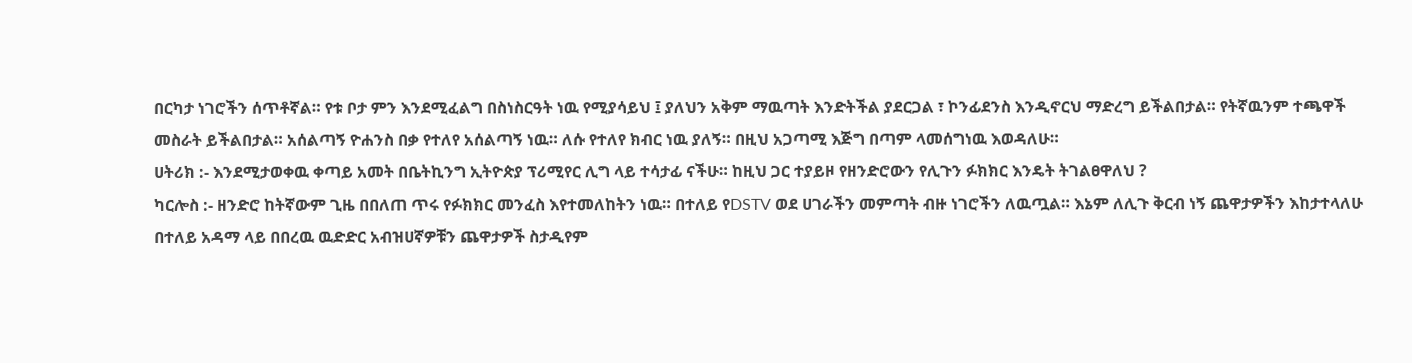በርካታ ነገሮችን ሰጥቶኛል። የቱ ቦታ ምን እንደሚፈልግ በስነስርዓት ነዉ የሚያሳይህ ፤ ያለህን አቅም ማዉጣት እንድትችል ያደርጋል ፣ ኮንፊደንስ እንዲኖርህ ማድረግ ይችልበታል። የትኛዉንም ተጫዋች መስራት ይችልበታል። አሰልጣኝ ዮሐንስ በቃ የተለየ አሰልጣኝ ነዉ። ለሱ የተለየ ክብር ነዉ ያለኝ። በዚህ አጋጣሚ እጅግ በጣም ላመሰግነዉ እወዳለሁ።
ሀትሪክ :- እንደሚታወቀዉ ቀጣይ አመት በቤትኪንግ ኢትዮጵያ ፕሪሚየር ሊግ ላይ ተሳታፊ ናችሁ። ከዚህ ጋር ተያይዞ የዘንድሮውን የሊጉን ፉክክር እንዴት ትገልፀዋለህ ?
ካርሎስ :- ዘንድሮ ከትኛውም ጊዜ በበለጠ ጥሩ የፉክክር መንፈስ እየተመለከትን ነዉ። በተለይ የDSTV ወደ ሀገራችን መምጣት ብዙ ነገሮችን ለዉጧል። እኔም ለሊጉ ቅርብ ነኝ ጨዋታዎችን እከታተላለሁ በተለይ አዳማ ላይ በበረዉ ዉድድር አብዝሀኛዎቹን ጨዋታዎች ስታዲየም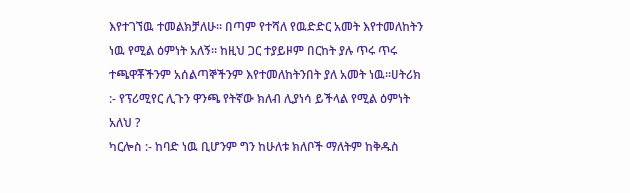እየተገኘዉ ተመልክቻለሁ። በጣም የተሻለ የዉድድር አመት እየተመለከትን ነዉ የሚል ዕምነት አለኝ። ከዚህ ጋር ተያይዞም በርከት ያሉ ጥሩ ጥሩ ተጫዋቾችንም አሰልጣኞችንም እየተመለከትንበት ያለ አመት ነዉ።ሀትሪክ :- የፕሪሚየር ሊጉን ዋንጫ የትኛው ክለብ ሊያነሳ ይችላል የሚል ዕምነት አለህ ?
ካርሎስ :- ከባድ ነዉ ቢሆንም ግን ከሁለቱ ክለቦች ማለትም ከቅዱስ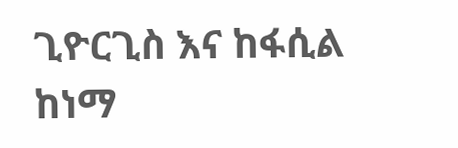ጊዮርጊስ እና ከፋሲል ከነማ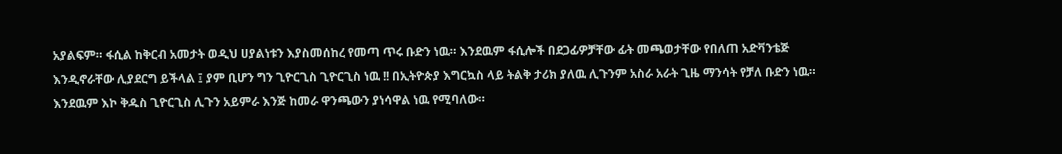አያልፍም። ፋሲል ከቅርብ አመታት ወዲህ ሀያልነቱን እያስመሰከረ የመጣ ጥሩ ቡድን ነዉ። እንደዉም ፋሲሎች በደጋፊዎቻቸው ፊት መጫወታቸው የበለጠ አድቫንቴጅ እንዲኖራቸው ሊያደርግ ይችላል ፤ ያም ቢሆን ግን ጊዮርጊስ ጊዮርጊስ ነዉ !! በኢትዮጵያ እግርኳስ ላይ ትልቅ ታሪክ ያለዉ ሊጉንም አስራ አራት ጊዜ ማንሳት የቻለ ቡድን ነዉ። እንደዉም እኮ ቅዱስ ጊዮርጊስ ሊጉን አይምራ እንጅ ከመራ ዋንጫውን ያነሳዋል ነዉ የሚባለው።